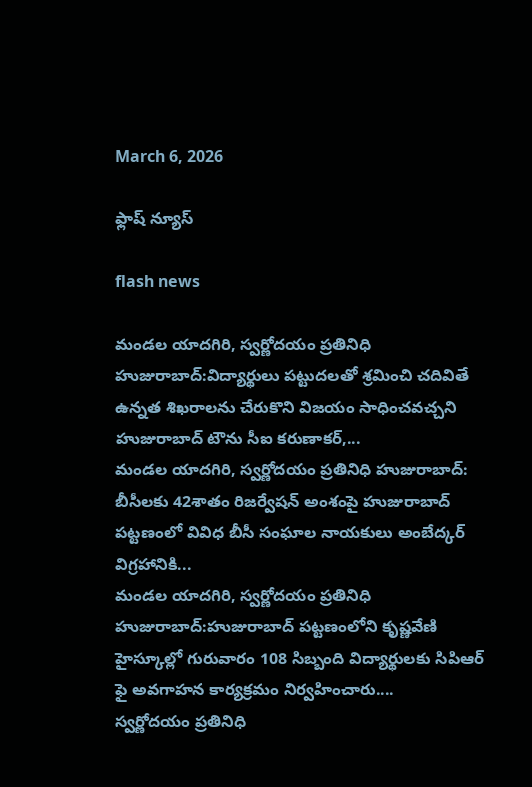March 6, 2026

ఫ్లాష్ న్యూస్

flash news

మండల యాదగిరి, స్వర్ణోదయం ప్రతినిధి హుజురాబాద్:విద్యార్థులు పట్టుదలతో శ్రమించి చదివితే ఉన్నత శిఖరాలను చేరుకొని విజయం సాధించవచ్చని హుజురాబాద్ టౌను సీఐ కరుణాకర్,...
మండల యాదగిరి, స్వర్ణోదయం ప్రతినిధి హుజురాబాద్: బీసీలకు 42శాతం రిజర్వేషన్ అంశంపై హుజురాబాద్ పట్టణంలో వివిధ బీసీ సంఘాల నాయకులు అంబేద్కర్ విగ్రహానికి...
మండల యాదగిరి, స్వర్ణోదయం ప్రతినిధి హుజురాబాద్:హుజురాబాద్ పట్టణంలోని కృష్ణవేణి హైస్కూల్లో గురువారం 108 సిబ్బంది విద్యార్థులకు సిపిఆర్ ఫై అవగాహన కార్యక్రమం నిర్వహించారు....
స్వర్ణోదయం ప్రతినిధి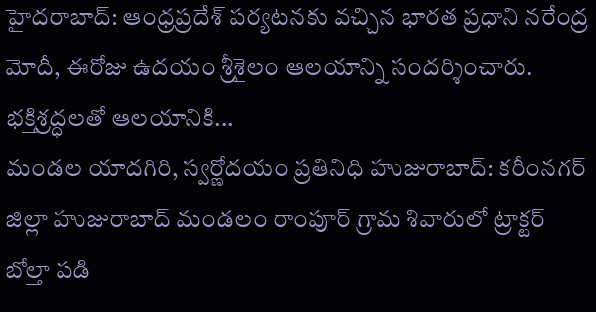హైదరాబాద్: ఆంధ్రప్రదేశ్‌ పర్యటనకు వచ్చిన భారత ప్రధాని నరేంద్ర మోదీ, ఈరోజు ఉదయం శ్రీశైలం ఆలయాన్ని సందర్శించారు. భక్తిశ్రద్ధలతో ఆలయానికి...
మండల యాదగిరి, స్వర్ణోదయం ప్రతినిధి హుజురాబాద్: కరీంనగర్ జిల్లా హుజురాబాద్ మండలం రాంపూర్ గ్రామ శివారులో ట్రాక్టర్ బోల్తా పడి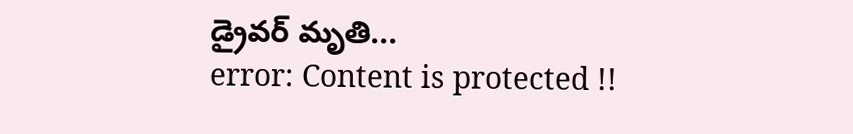డ్రైవర్ మృతి...
error: Content is protected !!